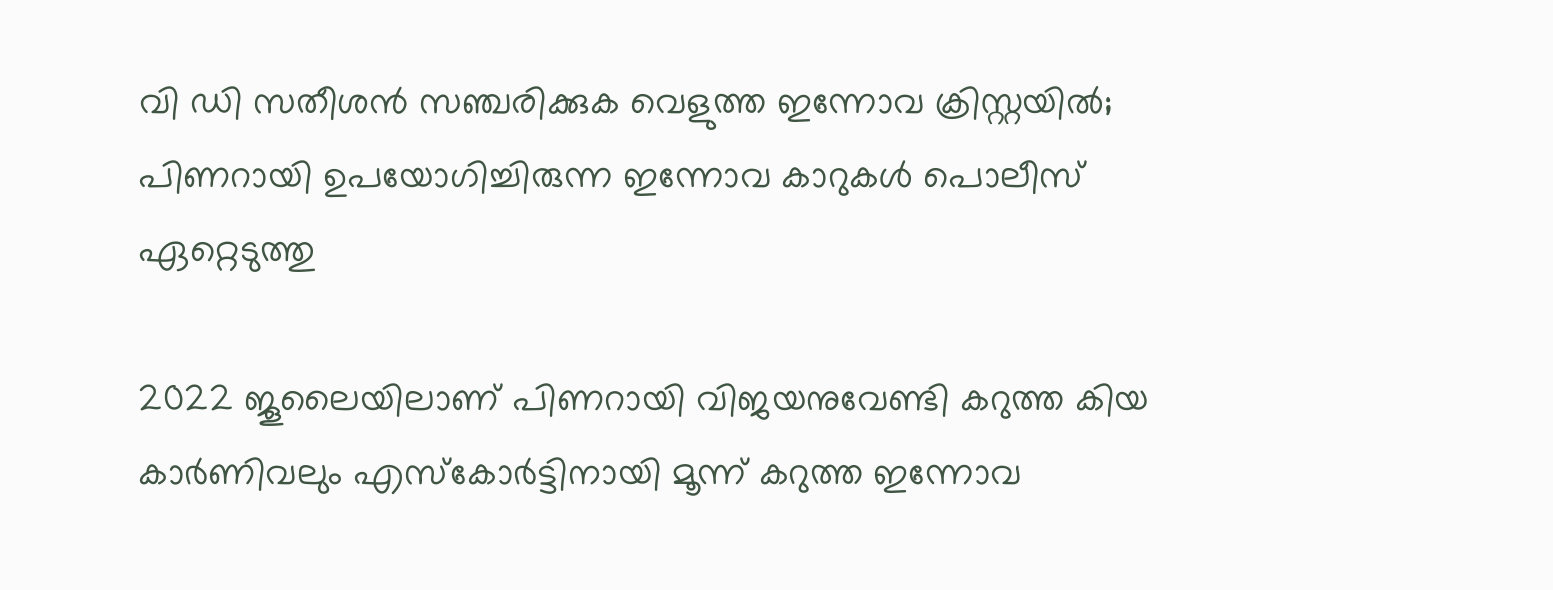വി ഡി സതീശൻ സഞ്ചരിക്കുക വെളുത്ത ഇന്നോവ ക്രിസ്റ്റയിൽ; പിണറായി ഉപയോഗിച്ചിരുന്ന ഇന്നോവ കാറുകൾ പൊലീസ് ഏറ്റെടുത്തു

2022 ജൂലൈയിലാണ് പിണറായി വിജയനുവേണ്ടി കറുത്ത കിയ കാര്‍ണിവലും എസ്‌കോര്‍ട്ടിനായി മൂന്ന് കറുത്ത ഇന്നോവ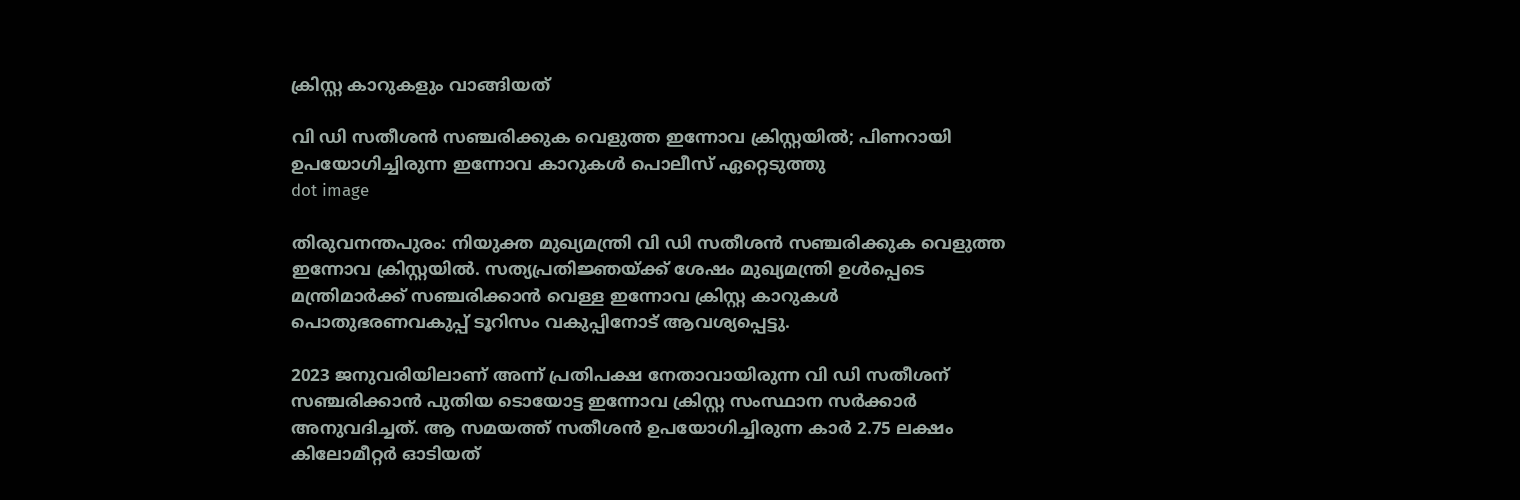ക്രിസ്റ്റ കാറുകളും വാങ്ങിയത്

വി ഡി സതീശൻ സഞ്ചരിക്കുക വെളുത്ത ഇന്നോവ ക്രിസ്റ്റയിൽ; പിണറായി ഉപയോഗിച്ചിരുന്ന ഇന്നോവ കാറുകൾ പൊലീസ് ഏറ്റെടുത്തു
dot image

തിരുവനന്തപുരം: നിയുക്ത മുഖ്യമന്ത്രി വി ഡി സതീശന്‍ സഞ്ചരിക്കുക വെളുത്ത ഇന്നോവ ക്രിസ്റ്റയില്‍. സത്യപ്രതിജ്ഞയ്ക്ക് ശേഷം മുഖ്യമന്ത്രി ഉള്‍പ്പെടെ മന്ത്രിമാര്‍ക്ക് സഞ്ചരിക്കാന്‍ വെള്ള ഇന്നോവ ക്രിസ്റ്റ കാറുകള്‍ പൊതുഭരണവകുപ്പ് ടൂറിസം വകുപ്പിനോട് ആവശ്യപ്പെട്ടു.

2023 ജനുവരിയിലാണ് അന്ന് പ്രതിപക്ഷ നേതാവായിരുന്ന വി ഡി സതീശന് സഞ്ചരിക്കാൻ പുതിയ ടൊയോട്ട ഇന്നോവ ക്രിസ്റ്റ സംസ്ഥാന സർക്കാർ അനുവദിച്ചത്. ആ സമയത്ത് സതീശൻ ഉപയോഗിച്ചിരുന്ന കാർ 2.75 ലക്ഷം കിലോമീറ്റർ ഓടിയത്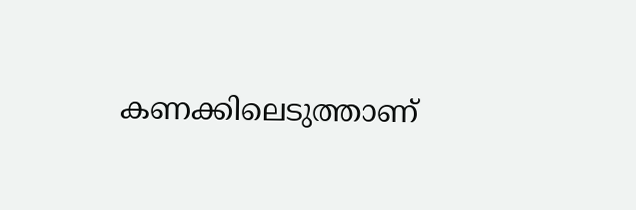കണക്കിലെടുത്താണ്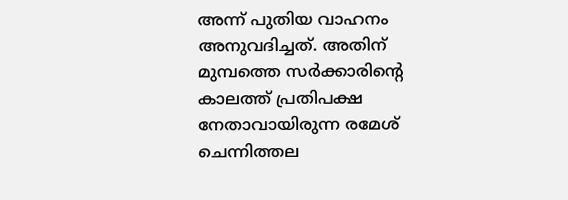അന്ന് പുതിയ വാഹനം അനുവദിച്ചത്. അതിന് മുമ്പത്തെ സർക്കാരിന്റെ കാലത്ത് പ്രതിപക്ഷ നേതാവായിരുന്ന രമേശ് ചെന്നിത്തല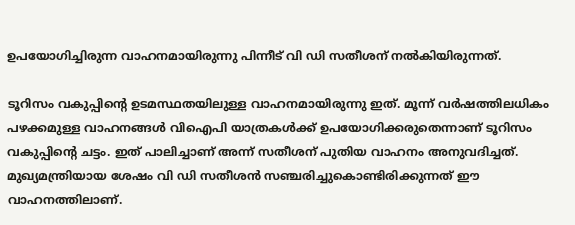ഉപയോഗിച്ചിരുന്ന വാഹനമായിരുന്നു പിന്നീട് വി ഡി സതീശന് നൽകിയിരുന്നത്.

ടൂറിസം വകുപ്പിന്റെ ഉടമസ്ഥതയിലുള്ള വാഹനമായിരുന്നു ഇത്. മൂന്ന് വർഷത്തിലധികം പഴക്കമുള്ള വാഹനങ്ങൾ വിഐപി യാത്രകൾക്ക് ഉപയോഗിക്കരുതെന്നാണ് ടൂറിസം വകുപ്പിന്റെ ചട്ടം. ഇത് പാലിച്ചാണ് അന്ന് സതീശന് പുതിയ വാഹനം അനുവദിച്ചത്. മുഖ്യമന്ത്രിയായ ശേഷം വി ഡി സതീശൻ സഞ്ചരിച്ചുകൊണ്ടിരിക്കുന്നത് ഈ വാഹനത്തിലാണ്.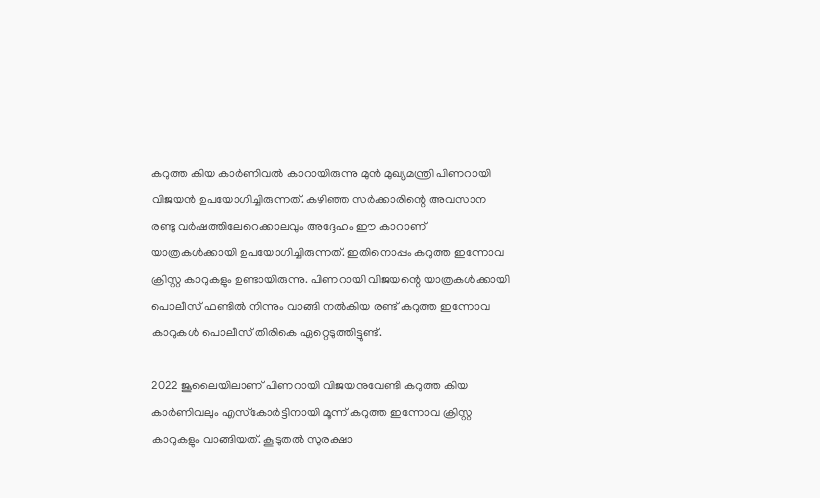കറുത്ത കിയ കാര്‍ണിവല്‍ കാറായിരുന്നു മുന്‍ മുഖ്യമന്ത്രി പിണറായി വിജയന്‍ ഉപയോഗിച്ചിരുന്നത്. കഴിഞ്ഞ സര്‍ക്കാരിന്റെ അവസാന രണ്ടു വര്‍ഷത്തിലേറെക്കാലവും അദ്ദേഹം ഈ കാറാണ് യാത്രകള്‍ക്കായി ഉപയോഗിച്ചിരുന്നത്. ഇതിനൊപ്പം കറുത്ത ഇന്നോവ ക്രിസ്റ്റ കാറുകളും ഉണ്ടായിരുന്നു. പിണറായി വിജയന്റെ യാത്രകള്‍ക്കായി പൊലീസ് ഫണ്ടില്‍ നിന്നും വാങ്ങി നല്‍കിയ രണ്ട് കറുത്ത ഇന്നോവ കാറുകള്‍ പൊലീസ് തിരികെ ഏറ്റെടുത്തിട്ടുണ്ട്.

2022 ജൂലൈയിലാണ് പിണറായി വിജയനുവേണ്ടി കറുത്ത കിയ കാര്‍ണിവലും എസ്‌കോര്‍ട്ടിനായി മൂന്ന് കറുത്ത ഇന്നോവ ക്രിസ്റ്റ കാറുകളും വാങ്ങിയത്. കൂടുതല്‍ സുരക്ഷാ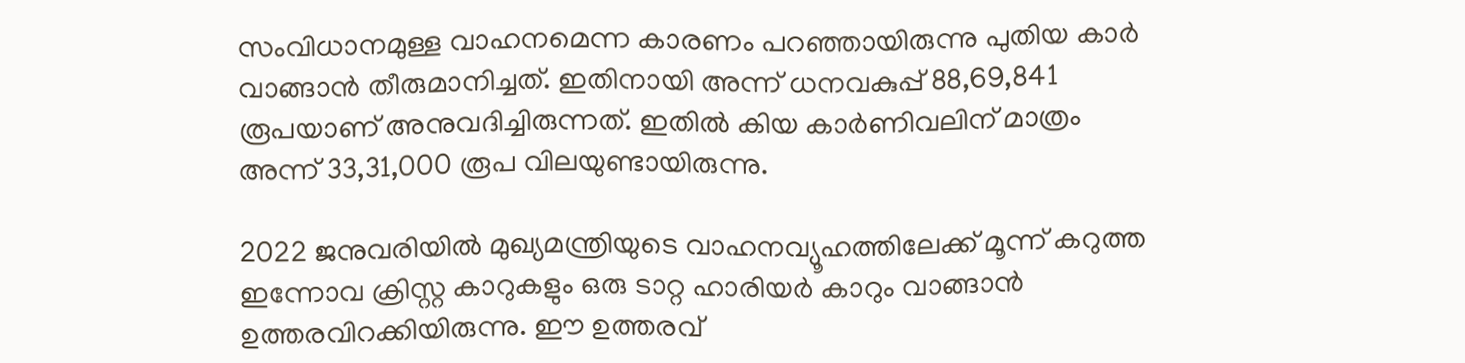സംവിധാനമുള്ള വാഹനമെന്ന കാരണം പറഞ്ഞായിരുന്നു പുതിയ കാര്‍ വാങ്ങാൻ തീരുമാനിച്ചത്. ഇതിനായി അന്ന് ധനവകുപ്പ് 88,69,841 രൂപയാണ് അനുവദിച്ചിരുന്നത്. ഇതില്‍ കിയ കാര്‍ണിവലിന് മാത്രം അന്ന് 33,31,000 രൂപ വിലയുണ്ടായിരുന്നു.

2022 ജനുവരിയില്‍ മുഖ്യമന്ത്രിയുടെ വാഹനവ്യൂഹത്തിലേക്ക് മൂന്ന് കറുത്ത ഇന്നോവ ക്രിസ്റ്റ കാറുകളും ഒരു ടാറ്റ ഹാരിയര്‍ കാറും വാങ്ങാന്‍ ഉത്തരവിറക്കിയിരുന്നു. ഈ ഉത്തരവ്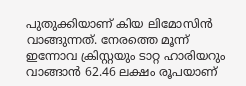പുതുക്കിയാണ് കിയ ലിമോസിന്‍ വാങ്ങുന്നത്. നേരത്തെ മൂന്ന് ഇന്നോവ ക്രിസ്റ്റയും ടാറ്റ ഹാരിയറും വാങ്ങാന്‍ 62.46 ലക്ഷം രൂപയാണ്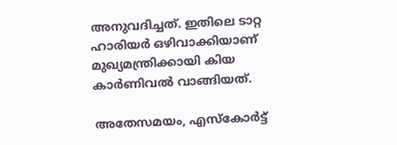അനുവദിച്ചത്. ഇതിലെ ടാറ്റ ഹാരിയര്‍ ഒഴിവാക്കിയാണ് മുഖ്യമന്ത്രിക്കായി കിയ കാര്‍ണിവല്‍ വാങ്ങിയത്.

അതേസമയം, എസ്‌കോര്‍ട്ട്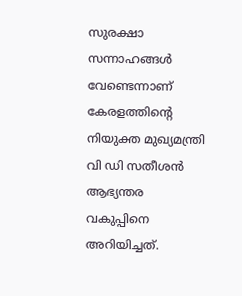സുരക്ഷാ സന്നാഹങ്ങള്‍ വേണ്ടെന്നാണ് കേരളത്തിന്റെ നിയുക്ത മുഖ്യമന്ത്രി വി ഡി സതീശന്‍ ആഭ്യന്തര വകുപ്പിനെ അറിയിച്ചത്.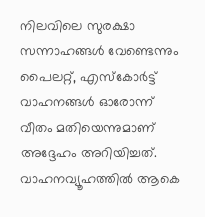നിലവിലെ സുരക്ഷാ സന്നാഹങ്ങള്‍ വേണ്ടെന്നും പൈലറ്റ്, എസ്‌കോര്‍ട്ട് വാഹനങ്ങള്‍ ഓരോന്ന് വീതം മതിയെന്നുമാണ് അദ്ദേഹം അറിയിച്ചത്. വാഹനവ്യൂഹത്തില്‍ ആകെ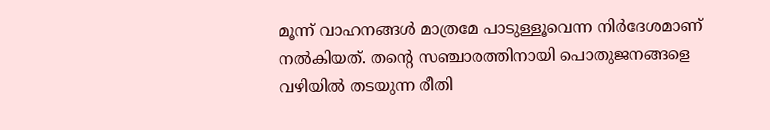മൂന്ന് വാഹനങ്ങള്‍ മാത്രമേ പാടുള്ളൂവെന്ന നിര്‍ദേശമാണ് നല്‍കിയത്. തന്റെ സഞ്ചാരത്തിനായി പൊതുജനങ്ങളെ വഴിയില്‍ തടയുന്ന രീതി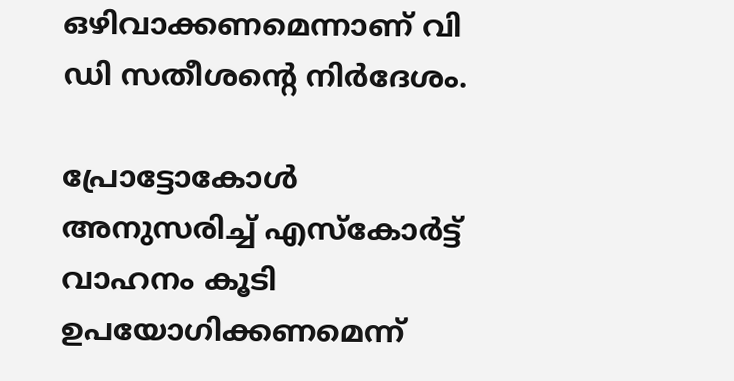ഒഴിവാക്കണമെന്നാണ് വി ഡി സതീശന്റെ നിര്‍ദേശം.

പ്രോട്ടോകോള്‍ അനുസരിച്ച് എസ്‌കോര്‍ട്ട് വാഹനം കൂടി ഉപയോഗിക്കണമെന്ന്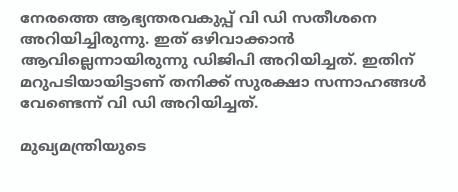നേരത്തെ ആഭ്യന്തരവകുപ്പ് വി ഡി സതീശനെ അറിയിച്ചിരുന്നു. ഇത് ഒഴിവാക്കാന്‍ ആവില്ലെന്നായിരുന്നു ഡിജിപി അറിയിച്ചത്. ഇതിന് മറുപടിയായിട്ടാണ് തനിക്ക് സുരക്ഷാ സന്നാഹങ്ങള്‍ വേണ്ടെന്ന് വി ഡി അറിയിച്ചത്.

മുഖ്യമന്ത്രിയുടെ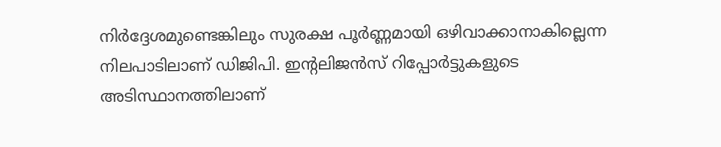നിര്‍ദ്ദേശമുണ്ടെങ്കിലും സുരക്ഷ പൂര്‍ണ്ണമായി ഒഴിവാക്കാനാകില്ലെന്ന നിലപാടിലാണ് ഡിജിപി. ഇന്റലിജന്‍സ് റിപ്പോര്‍ട്ടുകളുടെ അടിസ്ഥാനത്തിലാണ്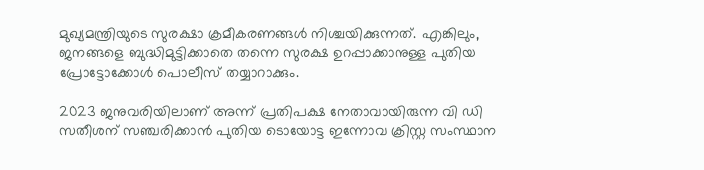മുഖ്യമന്ത്രിയുടെ സുരക്ഷാ ക്രമീകരണങ്ങള്‍ നിശ്ചയിക്കുന്നത്. എങ്കിലും, ജനങ്ങളെ ബുദ്ധിമുട്ടിക്കാതെ തന്നെ സുരക്ഷ ഉറപ്പാക്കാനുള്ള പുതിയ പ്രോട്ടോക്കോള്‍ പൊലീസ് തയ്യാറാക്കും.

2023 ജനുവരിയിലാണ് അന്ന് പ്രതിപക്ഷ നേതാവായിരുന്ന വി ഡി സതീശന് സഞ്ചരിക്കാൻ പുതിയ ടൊയോട്ട ഇന്നോവ ക്രിസ്റ്റ സംസ്ഥാന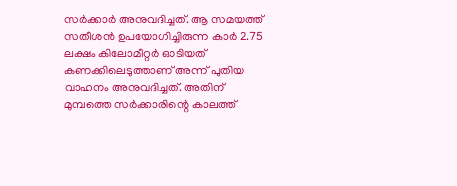സർക്കാർ അനുവദിച്ചത്. ആ സമയത്ത് സതീശൻ ഉപയോഗിച്ചിരുന്ന കാർ 2.75 ലക്ഷം കിലോമീറ്റർ ഓടിയത് കണക്കിലെടുത്താണ് അന്ന് പുതിയ വാഹനം അനുവദിച്ചത്. അതിന് മുമ്പത്തെ സർക്കാരിന്റെ കാലത്ത്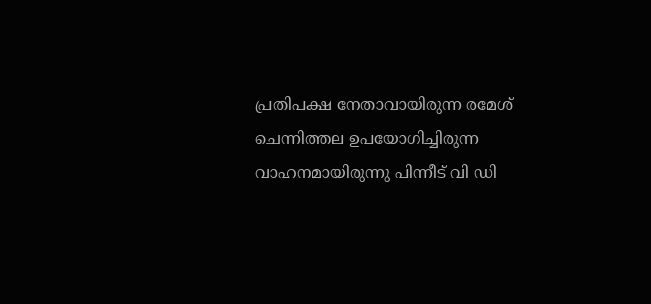പ്രതിപക്ഷ നേതാവായിരുന്ന രമേശ് ചെന്നിത്തല ഉപയോഗിച്ചിരുന്ന വാഹനമായിരുന്നു പിന്നീട് വി ഡി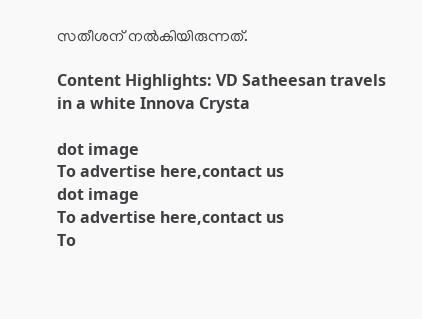സതീശന് നൽകിയിരുന്നത്.

Content Highlights: VD Satheesan travels in a white Innova Crysta

dot image
To advertise here,contact us
dot image
To advertise here,contact us
To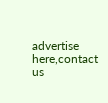advertise here,contact us